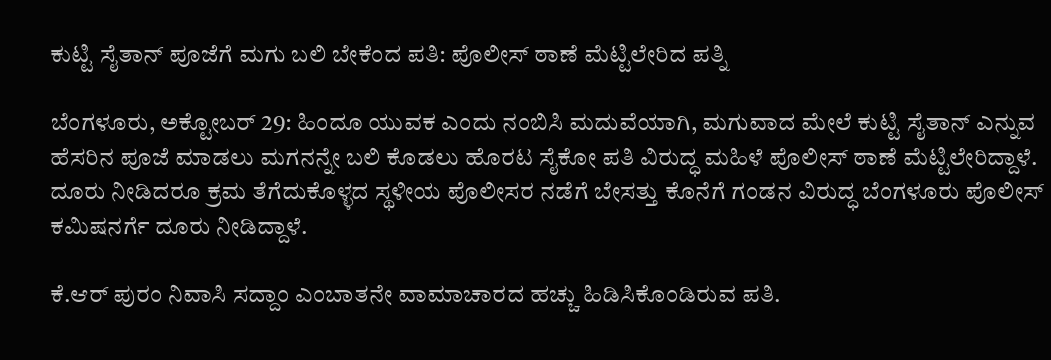ಕುಟ್ಟಿ ಸೈತಾನ್‌ ಪೂಜೆಗೆ ಮಗು ಬಲಿ ಬೇಕೆಂದ ಪತಿ: ಪೊಲೀಸ್‌ ಠಾಣೆ ಮೆಟ್ಟಿಲೇರಿದ ಪತ್ನಿ

ಬೆಂಗಳೂರು, ಅಕ್ಟೋಬರ್‌ 29: ಹಿಂದೂ ಯುವಕ ಎಂದು ನಂಬಿಸಿ ಮದುವೆಯಾಗಿ, ಮಗುವಾದ ಮೇಲೆ ಕುಟ್ಟಿ ಸೈತಾನ್ ಎನ್ನುವ ಹೆಸರಿನ ಪೂಜೆ ಮಾಡಲು ಮಗನನ್ನೇ ಬಲಿ ಕೊಡಲು ಹೊರಟ ಸೈಕೋ ಪತಿ ವಿರುದ್ಧ ಮಹಿಳೆ ಪೊಲೀಸ್‌ ಠಾಣೆ ಮೆಟ್ಟಿಲೇರಿದ್ದಾಳೆ. ದೂರು ನೀಡಿದರೂ ಕ್ರಮ ತೆಗೆದುಕೊಳ್ಳದ ಸ್ಥಳೀಯ ಪೊಲೀಸರ ನಡೆಗೆ ಬೇಸತ್ತು ಕೊನೆಗೆ ಗಂಡನ ವಿರುದ್ಧ ಬೆಂಗಳೂರು ಪೊಲೀಸ್ ಕಮಿಷನರ್ಗೆ ದೂರು ನೀಡಿದ್ದಾಳೆ.

ಕೆ.ಆರ್ ಪುರಂ ನಿವಾಸಿ ಸದ್ದಾಂ ಎಂಬಾತನೇ ವಾಮಾಚಾರದ ಹಚ್ಚು ಹಿಡಿಸಿಕೊಂಡಿರುವ ಪತಿ.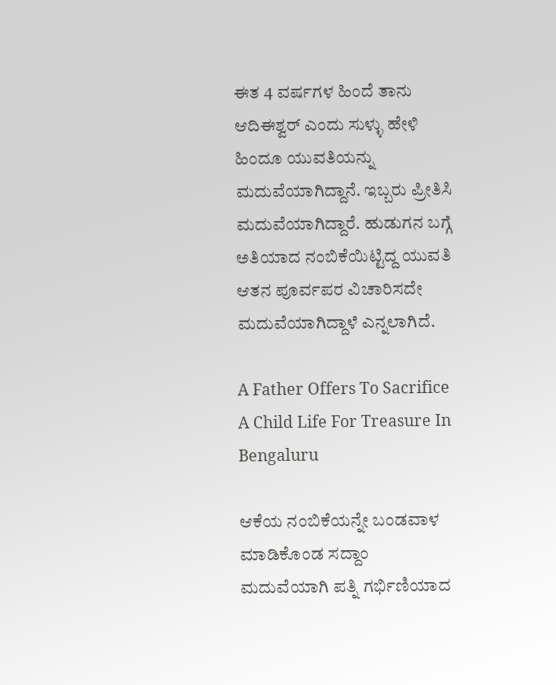ಈತ 4 ವರ್ಷಗಳ ಹಿಂದೆ ತಾನು ಆದಿಈಶ್ವರ್ ಎಂದು ಸುಳ್ಳು ಹೇಳಿ ಹಿಂದೂ ಯುವತಿಯನ್ನು ಮದುವೆಯಾಗಿದ್ದಾನೆ. ಇಬ್ಬರು ಪ್ರೀತಿಸಿ ಮದುವೆಯಾಗಿದ್ದಾರೆ. ಹುಡುಗನ ಬಗ್ಗೆ ಅತಿಯಾದ ನಂಬಿಕೆಯಿಟ್ಟಿದ್ದ ಯುವತಿ ಆತನ ಪೂರ್ವಪರ ವಿಚಾರಿಸದೇ ಮದುವೆಯಾಗಿದ್ದಾಳೆ ಎನ್ನಲಾಗಿದೆ.

A Father Offers To Sacrifice A Child Life For Treasure In Bengaluru

ಆಕೆಯ ನಂಬಿಕೆಯನ್ನೇ ಬಂಡವಾಳ ಮಾಡಿಕೊಂಡ ಸದ್ದಾಂ ಮದುವೆಯಾಗಿ ಪತ್ನಿ ಗರ್ಭಿಣಿಯಾದ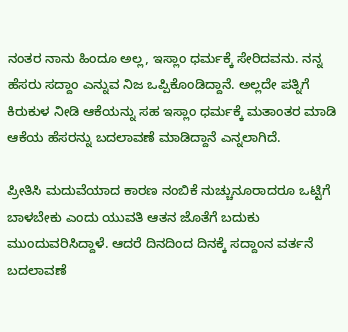ನಂತರ ನಾನು ಹಿಂದೂ ಅಲ್ಲ, ಇಸ್ಲಾಂ ಧರ್ಮಕ್ಕೆ ಸೇರಿದವನು. ನನ್ನ ಹೆಸರು ಸದ್ದಾಂ ಎನ್ನುವ ನಿಜ ಒಪ್ಪಿಕೊಂಡಿದ್ದಾನೆ. ಅಲ್ಲದೇ ಪತ್ನಿಗೆ ಕಿರುಕುಳ ನೀಡಿ ಆಕೆಯನ್ನು ಸಹ ಇಸ್ಲಾಂ ಧರ್ಮಕ್ಕೆ ಮತಾಂತರ ಮಾಡಿ ಆಕೆಯ ಹೆಸರನ್ನು ಬದಲಾವಣೆ ಮಾಡಿದ್ದಾನೆ ಎನ್ನಲಾಗಿದೆ.

ಪ್ರೀತಿಸಿ ಮದುವೆಯಾದ ಕಾರಣ ನಂಬಿಕೆ ನುಚ್ಚುನೂರಾದರೂ ಒಟ್ಟಿಗೆ ಬಾಳಬೇಕು ಎಂದು ಯುವತಿ ಆತನ ಜೊತೆಗೆ ಬದುಕು ಮುಂದುವರಿಸಿದ್ದಾಳೆ. ಆದರೆ ದಿನದಿಂದ ದಿನಕ್ಕೆ ಸದ್ದಾಂನ ವರ್ತನೆ ಬದಲಾವಣೆ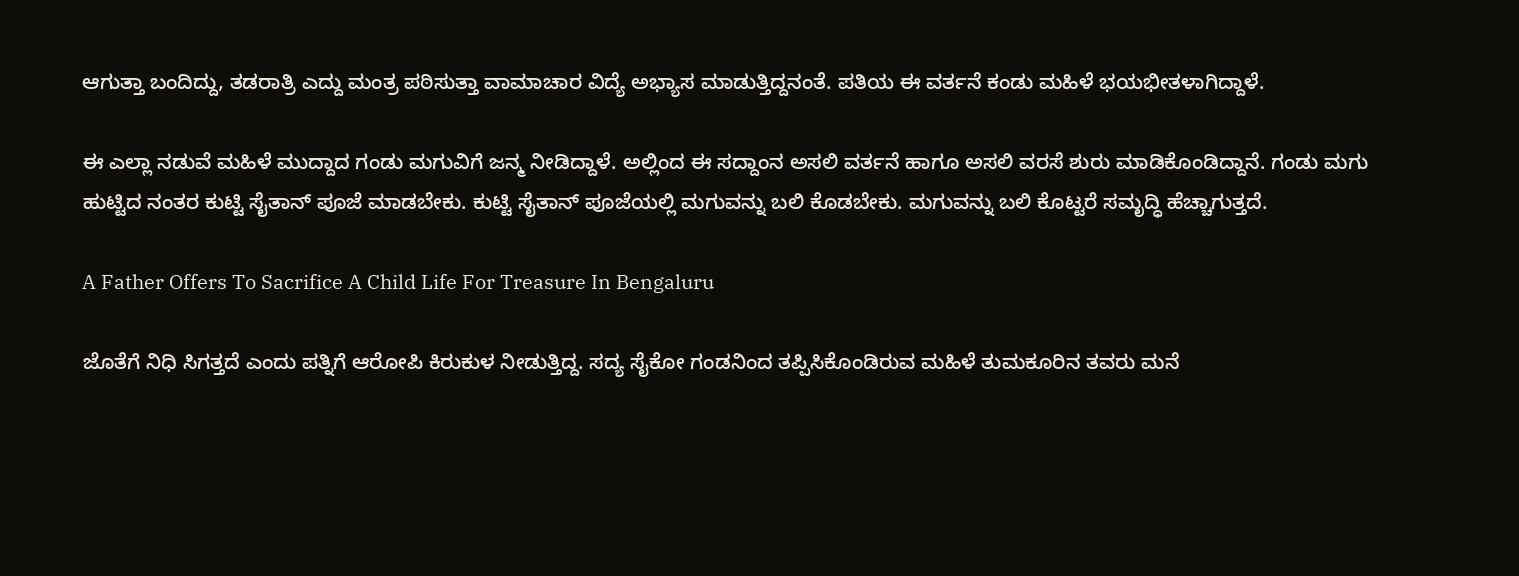ಆಗುತ್ತಾ ಬಂದಿದ್ದು, ತಡರಾತ್ರಿ ಎದ್ದು ಮಂತ್ರ ಪಠಿಸುತ್ತಾ ವಾಮಾಚಾರ ವಿದ್ಯೆ ಅಭ್ಯಾಸ ಮಾಡುತ್ತಿದ್ದನಂತೆ. ಪತಿಯ ಈ ವರ್ತನೆ ಕಂಡು ಮಹಿಳೆ ಭಯಭೀತಳಾಗಿದ್ದಾಳೆ.

ಈ ಎಲ್ಲಾ ನಡುವೆ ಮಹಿಳೆ ಮುದ್ದಾದ ಗಂಡು ಮಗುವಿಗೆ ಜನ್ಮ ನೀಡಿದ್ದಾಳೆ. ಅಲ್ಲಿಂದ ಈ ಸದ್ದಾಂನ ಅಸಲಿ ವರ್ತನೆ ಹಾಗೂ ಅಸಲಿ ವರಸೆ ಶುರು ಮಾಡಿಕೊಂಡಿದ್ದಾನೆ. ಗಂಡು ಮಗು ಹುಟ್ಟಿದ ನಂತರ ಕುಟ್ಟಿ ಸೈತಾನ್ ಪೂಜೆ ಮಾಡಬೇಕು. ಕುಟ್ಟಿ ಸೈತಾನ್ ಪೂಜೆಯಲ್ಲಿ ಮಗುವನ್ನು ಬಲಿ ಕೊಡಬೇಕು. ಮಗುವನ್ನು ಬಲಿ ಕೊಟ್ಟರೆ ಸಮೃದ್ಧಿ ಹೆಚ್ಚಾಗುತ್ತದೆ.

A Father Offers To Sacrifice A Child Life For Treasure In Bengaluru

ಜೊತೆಗೆ ನಿಧಿ ಸಿಗತ್ತದೆ ಎಂದು ಪತ್ನಿಗೆ ಆರೋಪಿ ಕಿರುಕುಳ ನೀಡುತ್ತಿದ್ದ. ಸದ್ಯ ಸೈಕೋ ಗಂಡನಿಂದ ತಪ್ಪಿಸಿಕೊಂಡಿರುವ ಮಹಿಳೆ ತುಮಕೂರಿನ ತವರು ಮನೆ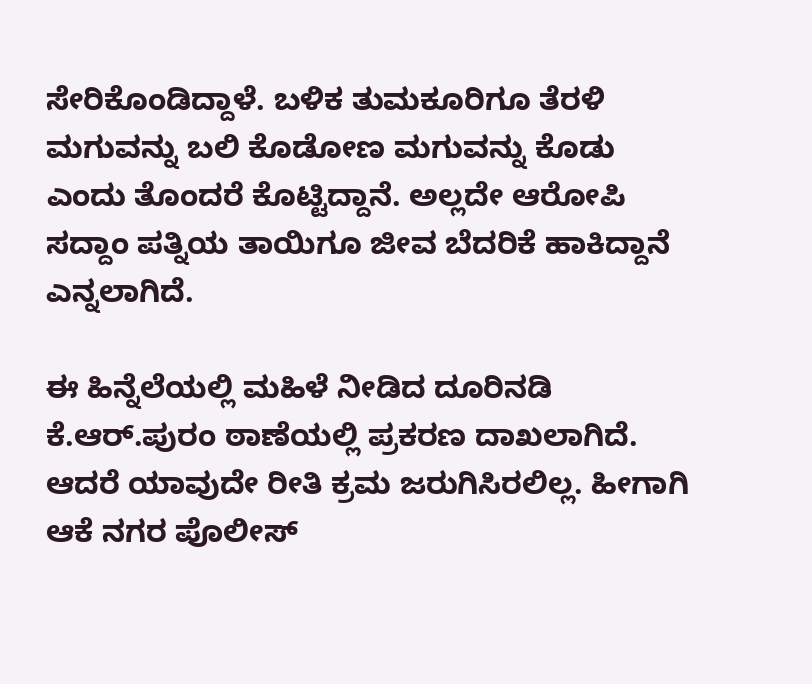ಸೇರಿಕೊಂಡಿದ್ದಾಳೆ. ಬಳಿಕ ತುಮಕೂರಿಗೂ ತೆರಳಿ ಮಗುವನ್ನು ಬಲಿ ಕೊಡೋಣ ಮಗುವನ್ನು ಕೊಡು ಎಂದು ತೊಂದರೆ ಕೊಟ್ಟಿದ್ದಾನೆ. ಅಲ್ಲದೇ ಆರೋಪಿ ಸದ್ದಾಂ ಪತ್ನಿಯ ತಾಯಿಗೂ ಜೀವ ಬೆದರಿಕೆ ಹಾಕಿದ್ದಾನೆ ಎನ್ನಲಾಗಿದೆ.

ಈ ಹಿನ್ನೆಲೆಯಲ್ಲಿ ಮಹಿಳೆ ನೀಡಿದ ದೂರಿನಡಿ ಕೆ.ಆರ್.ಪುರಂ ಠಾಣೆಯಲ್ಲಿ ಪ್ರಕರಣ ದಾಖಲಾಗಿದೆ. ಆದರೆ ಯಾವುದೇ ರೀತಿ ಕ್ರಮ ಜರುಗಿಸಿರಲಿಲ್ಲ. ಹೀಗಾಗಿ ಆಕೆ ನಗರ ಪೊಲೀಸ್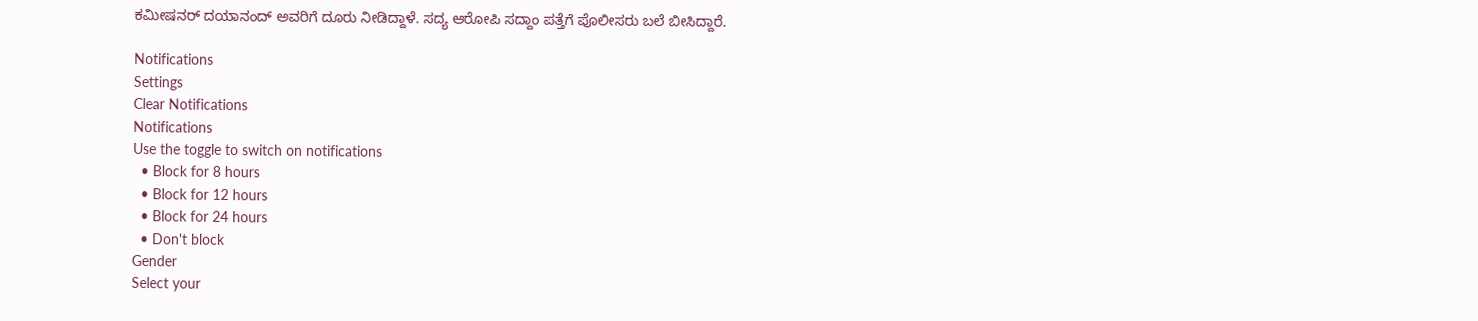ಕಮೀಷನರ್ ದಯಾನಂದ್ ಅವರಿಗೆ ದೂರು ನೀಡಿದ್ದಾಳೆ. ಸದ್ಯ ಆರೋಪಿ ಸದ್ದಾಂ ಪತ್ತೆಗೆ ಪೊಲೀಸರು ಬಲೆ ಬೀಸಿದ್ದಾರೆ.

Notifications
Settings
Clear Notifications
Notifications
Use the toggle to switch on notifications
  • Block for 8 hours
  • Block for 12 hours
  • Block for 24 hours
  • Don't block
Gender
Select your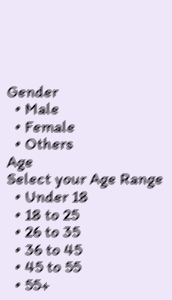Gender
  • Male
  • Female
  • Others
Age
Select your Age Range
  • Under 18
  • 18 to 25
  • 26 to 35
  • 36 to 45
  • 45 to 55
  • 55+